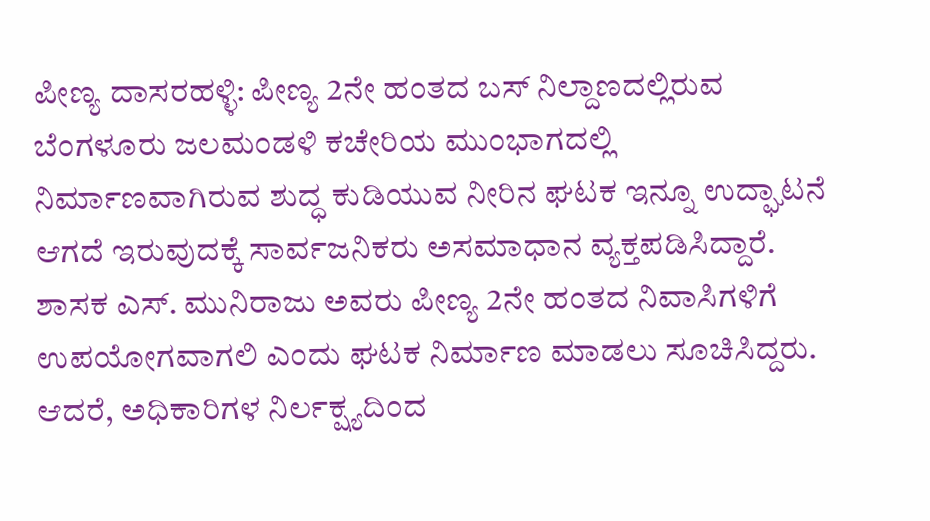ಪೀಣ್ಯ ದಾಸರಹಳ್ಳಿ: ಪೀಣ್ಯ 2ನೇ ಹಂತದ ಬಸ್ ನಿಲ್ದಾಣದಲ್ಲಿರುವ ಬೆಂಗಳೂರು ಜಲಮಂಡಳಿ ಕಚೇರಿಯ ಮುಂಭಾಗದಲ್ಲಿ ನಿರ್ಮಾಣವಾಗಿರುವ ಶುದ್ಧ ಕುಡಿಯುವ ನೀರಿನ ಘಟಕ ಇನ್ನೂ ಉದ್ಘಾಟನೆ ಆಗದೆ ಇರುವುದಕ್ಕೆ ಸಾರ್ವಜನಿಕರು ಅಸಮಾಧಾನ ವ್ಯಕ್ತಪಡಿಸಿದ್ದಾರೆ.
ಶಾಸಕ ಎಸ್. ಮುನಿರಾಜು ಅವರು ಪೀಣ್ಯ 2ನೇ ಹಂತದ ನಿವಾಸಿಗಳಿಗೆ ಉಪಯೋಗವಾಗಲಿ ಎಂದು ಘಟಕ ನಿರ್ಮಾಣ ಮಾಡಲು ಸೂಚಿಸಿದ್ದರು. ಆದರೆ, ಅಧಿಕಾರಿಗಳ ನಿರ್ಲಕ್ಷ್ಯದಿಂದ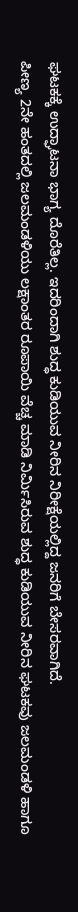ಘಟಕಕ್ಕೆ ಉದ್ಘಾಟನಾ ಭಾಗ್ಯ ದೊರೆತಿಲ್ಲ. ಇದರಿಂದಾಗಿ ಶುದ್ಧ ಕುಡಿಯುವ ನೀರಿನ ನಿರೀಕ್ಷೆಯಲ್ಲಿದ್ದ ಜನರಿಗೆ ಬೇಸರವಾಗಿದೆ.
ಪೀಣ್ಯ 2ನೇ ಹಂತದಲ್ಲಿ ಜಲಮಂಡಳಿಯು ಲಕ್ಷಾಂತರ ರೂಪಾಯಿ ವೆಚ್ಚ ಮಾಡಿ ನಿರ್ಮಿಸಿರುವ ಶುದ್ಧ ಕುಡಿಯುವ ನೀರಿನ ಘಟಕವು ಜಲಮಂಡಳಿ ಹಾಗೂ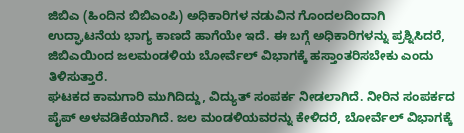ಜಿಬಿಎ (ಹಿಂದಿನ ಬಿಬಿಎಂಪಿ) ಅಧಿಕಾರಿಗಳ ನಡುವಿನ ಗೊಂದಲದಿಂದಾಗಿ ಉದ್ಘಾಟನೆಯ ಭಾಗ್ಯ ಕಾಣದೆ ಹಾಗೆಯೇ ಇದೆ. ಈ ಬಗ್ಗೆ ಅಧಿಕಾರಿಗಳನ್ನು ಪ್ರಶ್ನಿಸಿದರೆ, ಜಿಬಿಎಯಿಂದ ಜಲಮಂಡಳಿಯ ಬೋರ್ವೆಲ್ ವಿಭಾಗಕ್ಕೆ ಹಸ್ತಾಂತರಿಸಬೇಕು ಎಂದು ತಿಳಿಸುತ್ತಾರೆ.
ಘಟಕದ ಕಾಮಗಾರಿ ಮುಗಿದಿದ್ದು, ವಿದ್ಯುತ್ ಸಂಪರ್ಕ ನೀಡಲಾಗಿದೆ. ನೀರಿನ ಸಂಪರ್ಕದ ಪೈಪ್ ಅಳವಡಿಕೆಯಾಗಿದೆ. ಜಲ ಮಂಡಳಿಯವರನ್ನು ಕೇಳಿದರೆ, ಬೋರ್ವೆಲ್ ವಿಭಾಗಕ್ಕೆ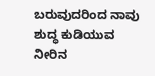ಬರುವುದರಿಂದ ನಾವು ಶುದ್ಧ ಕುಡಿಯುವ ನೀರಿನ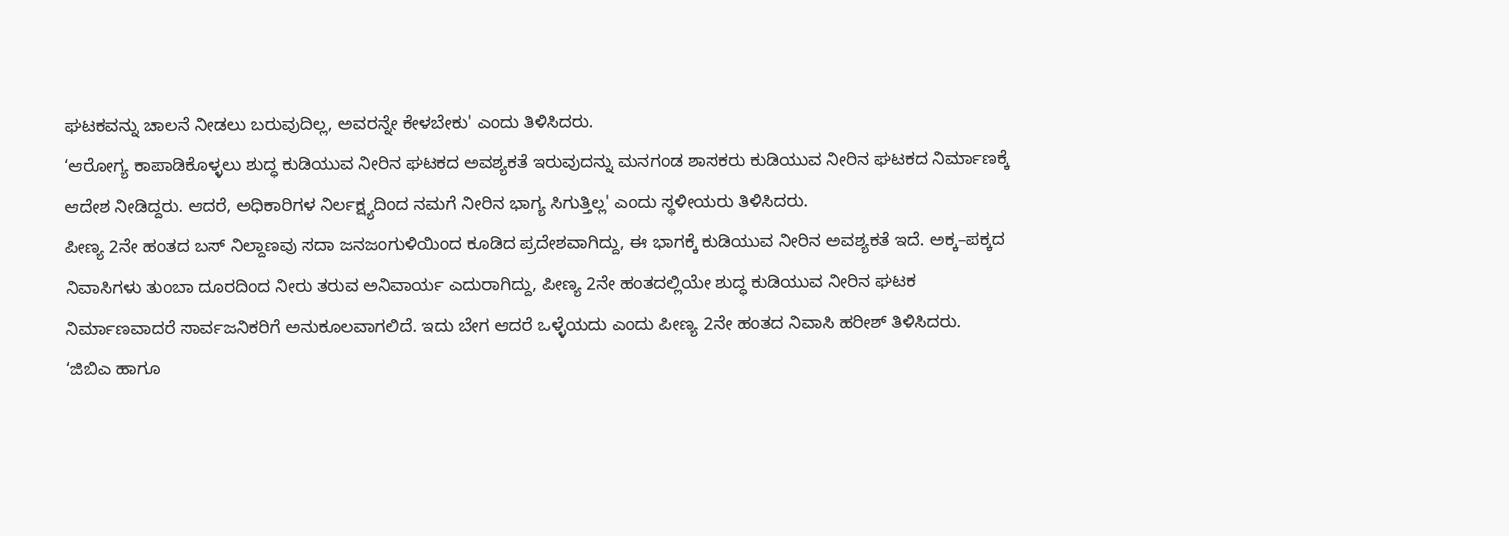ಘಟಕವನ್ನು ಚಾಲನೆ ನೀಡಲು ಬರುವುದಿಲ್ಲ, ಅವರನ್ನೇ ಕೇಳಬೇಕು' ಎಂದು ತಿಳಿಸಿದರು.
‘ಆರೋಗ್ಯ ಕಾಪಾಡಿಕೊಳ್ಳಲು ಶುದ್ಧ ಕುಡಿಯುವ ನೀರಿನ ಘಟಕದ ಅವಶ್ಯಕತೆ ಇರುವುದನ್ನು ಮನಗಂಡ ಶಾಸಕರು ಕುಡಿಯುವ ನೀರಿನ ಘಟಕದ ನಿರ್ಮಾಣಕ್ಕೆ ಆದೇಶ ನೀಡಿದ್ದರು. ಆದರೆ, ಅಧಿಕಾರಿಗಳ ನಿರ್ಲಕ್ಷ್ಯದಿಂದ ನಮಗೆ ನೀರಿನ ಭಾಗ್ಯ ಸಿಗುತ್ತಿಲ್ಲ' ಎಂದು ಸ್ಥಳೀಯರು ತಿಳಿಸಿದರು.
ಪೀಣ್ಯ 2ನೇ ಹಂತದ ಬಸ್ ನಿಲ್ದಾಣವು ಸದಾ ಜನಜಂಗುಳಿಯಿಂದ ಕೂಡಿದ ಪ್ರದೇಶವಾಗಿದ್ದು, ಈ ಭಾಗಕ್ಕೆ ಕುಡಿಯುವ ನೀರಿನ ಅವಶ್ಯಕತೆ ಇದೆ. ಅಕ್ಕ–ಪಕ್ಕದ ನಿವಾಸಿಗಳು ತುಂಬಾ ದೂರದಿಂದ ನೀರು ತರುವ ಅನಿವಾರ್ಯ ಎದುರಾಗಿದ್ದು, ಪೀಣ್ಯ 2ನೇ ಹಂತದಲ್ಲಿಯೇ ಶುದ್ಧ ಕುಡಿಯುವ ನೀರಿನ ಘಟಕ ನಿರ್ಮಾಣವಾದರೆ ಸಾರ್ವಜನಿಕರಿಗೆ ಅನುಕೂಲವಾಗಲಿದೆ. ಇದು ಬೇಗ ಆದರೆ ಒಳ್ಳೆಯದು ಎಂದು ಪೀಣ್ಯ 2ನೇ ಹಂತದ ನಿವಾಸಿ ಹರೀಶ್ ತಿಳಿಸಿದರು.
‘ಜಿಬಿಎ ಹಾಗೂ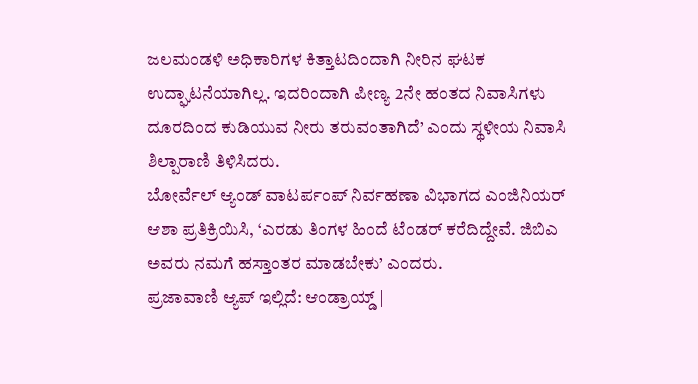ಜಲಮಂಡಳಿ ಅಧಿಕಾರಿಗಳ ಕಿತ್ತಾಟದಿಂದಾಗಿ ನೀರಿನ ಘಟಕ ಉದ್ಘಾಟನೆಯಾಗಿಲ್ಲ. ಇದರಿಂದಾಗಿ ಪೀಣ್ಯ 2ನೇ ಹಂತದ ನಿವಾಸಿಗಳು ದೂರದಿಂದ ಕುಡಿಯುವ ನೀರು ತರುವಂತಾಗಿದೆ’ ಎಂದು ಸ್ಥಳೀಯ ನಿವಾಸಿ ಶಿಲ್ಪಾರಾಣಿ ತಿಳಿಸಿದರು.
ಬೋರ್ವೆಲ್ ಆ್ಯಂಡ್ ವಾಟರ್ಪಂಪ್ ನಿರ್ವಹಣಾ ವಿಭಾಗದ ಎಂಜಿನಿಯರ್ ಆಶಾ ಪ್ರತಿಕ್ರಿಯಿಸಿ, ‘ಎರಡು ತಿಂಗಳ ಹಿಂದೆ ಟೆಂಡರ್ ಕರೆದಿದ್ದೇವೆ. ಜಿಬಿಎ ಅವರು ನಮಗೆ ಹಸ್ತಾಂತರ ಮಾಡಬೇಕು’ ಎಂದರು.
ಪ್ರಜಾವಾಣಿ ಆ್ಯಪ್ ಇಲ್ಲಿದೆ: ಆಂಡ್ರಾಯ್ಡ್ |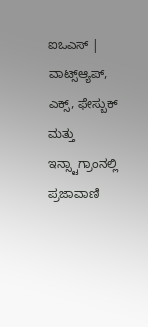ಐಒಎಸ್ | ವಾಟ್ಸ್ಆ್ಯಪ್, ಎಕ್ಸ್, ಫೇಸ್ಬುಕ್ ಮತ್ತು ಇನ್ಸ್ಟಾಗ್ರಾಂನಲ್ಲಿ ಪ್ರಜಾವಾಣಿ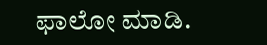ಫಾಲೋ ಮಾಡಿ.